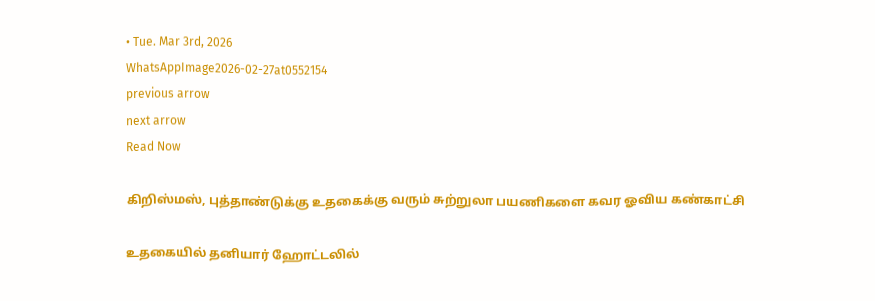• Tue. Mar 3rd, 2026
WhatsAppImage2026-02-27at0552154
previous arrow
next arrow
Read Now

கிறிஸ்மஸ், புத்தாண்டுக்கு உதகைக்கு வரும் சுற்றுலா பயணிகளை கவர ஓவிய கண்காட்சி

உதகையில் தனியார் ஹோட்டலில்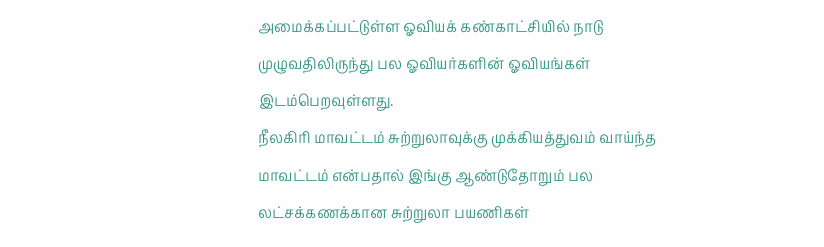அமைக்கப்பட்டுள்ள ஓவியக் கண்காட்சியில் நாடு முழுவதிலிருந்து பல ஓவியர்களின் ஓவியங்கள் இடம்பெறவுள்ளது.
நீலகிரி மாவட்டம் சுற்றுலாவுக்கு முக்கியத்துவம் வாய்ந்த மாவட்டம் என்பதால் இங்கு ஆண்டுதோறும் பல லட்சக்கணக்கான சுற்றுலா பயணிகள்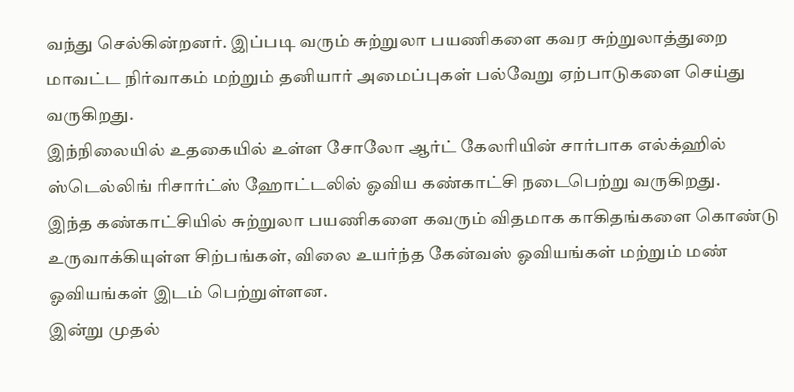வந்து செல்கின்றனர். இப்படி வரும் சுற்றுலா பயணிகளை கவர சுற்றுலாத்துறை மாவட்ட நிர்வாகம் மற்றும் தனியார் அமைப்புகள் பல்வேறு ஏற்பாடுகளை செய்து வருகிறது.
இந்நிலையில் உதகையில் உள்ள சோலோ ஆர்ட் கேலரியின் சார்பாக எல்க்ஹில் ஸ்டெல்லிங் ரிசார்ட்ஸ் ஹோட்டலில் ஓவிய கண்காட்சி நடைபெற்று வருகிறது.
இந்த கண்காட்சியில் சுற்றுலா பயணிகளை கவரும் விதமாக காகிதங்களை கொண்டு உருவாக்கியுள்ள சிற்பங்கள், விலை உயர்ந்த கேன்வஸ் ஓவியங்கள் மற்றும் மண் ஓவியங்கள் இடம் பெற்றுள்ளன.
இன்று முதல்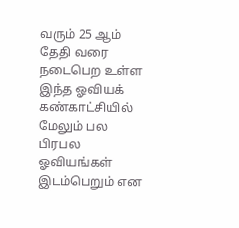வரும் 25 ஆம் தேதி வரை நடைபெற உள்ள இந்த ஓவியக் கண்காட்சியில் மேலும் பல பிரபல ஓவியங்கள் இடம்பெறும் என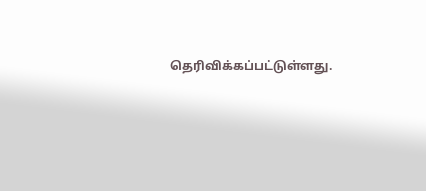தெரிவிக்கப்பட்டுள்ளது.